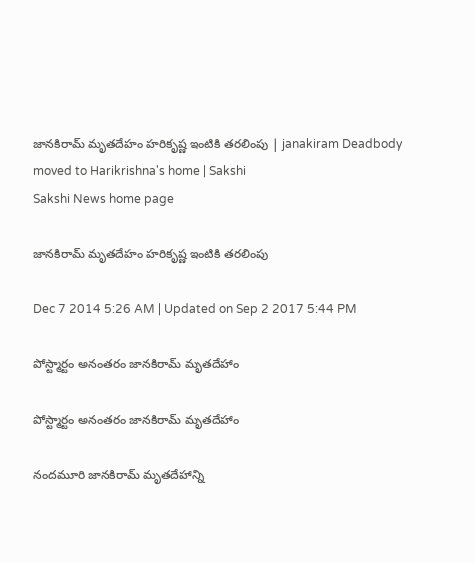జానకిరామ్ మృతదేహం హరికృష్ణ ఇంటికి తరలింపు | janakiram Deadbody moved to Harikrishna's home | Sakshi
Sakshi News home page

జానకిరామ్ మృతదేహం హరికృష్ణ ఇంటికి తరలింపు

Dec 7 2014 5:26 AM | Updated on Sep 2 2017 5:44 PM

పోస్ట్మార్టం అనంతరం జానకిరామ్ మృతదేహాం

పోస్ట్మార్టం అనంతరం జానకిరామ్ మృతదేహాం

నందమూరి జానకిరామ్ మృతదేహాన్ని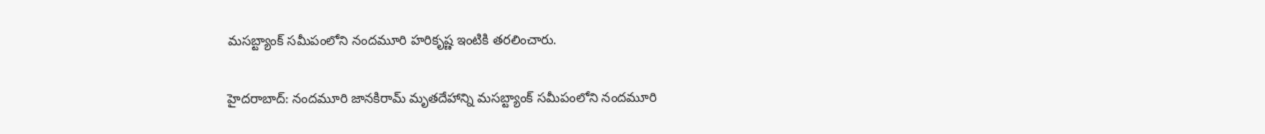మసబ్ట్యాంక్ సమీపంలోని నందమూరి హరికృష్ణ ఇంటికి తరలించారు.

హైదరాబాద్: నందమూరి జానకిరామ్ మృతదేహాన్ని మసబ్ట్యాంక్ సమీపంలోని నందమూరి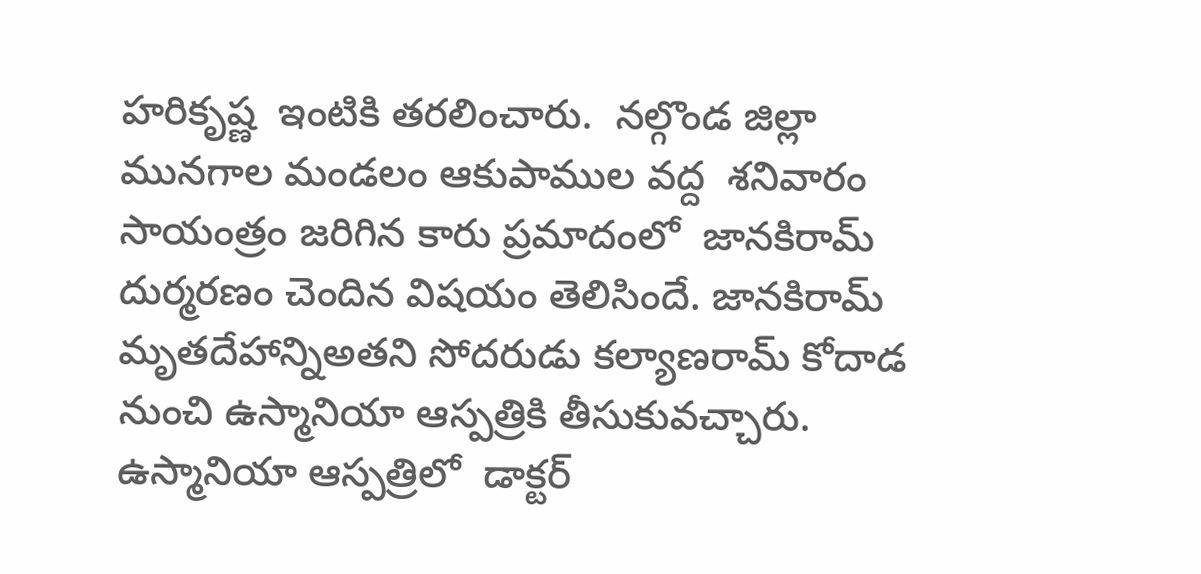హరికృష్ణ  ఇంటికి తరలించారు.  నల్గొండ జిల్లా మునగాల మండలం ఆకుపాముల వద్ద  శనివారం సాయంత్రం జరిగిన కారు ప్రమాదంలో  జానకిరామ్ దుర్మరణం చెందిన విషయం తెలిసిందే. జానకిరామ్ మృతదేహాన్నిఅతని సోదరుడు కల్యాణరామ్ కోదాడ నుంచి ఉస్మానియా ఆస్పత్రికి తీసుకువచ్చారు. ఉస్మానియా ఆస్పత్రిలో  డాక్టర్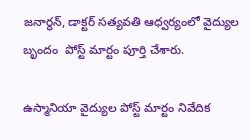జనార్ధన్, డాక్టర్ సత్యవతి ఆధ్వర్యంలో వైద్యుల బృందం  పోస్ట్ మార్టం పూర్తి చేశారు.

ఉస్మానియా వైద్యుల పోస్ట్ మార్టం నివేదిక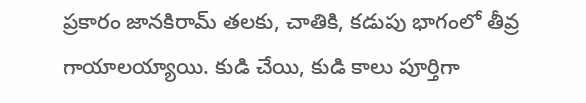ప్రకారం జానకిరామ్ తలకు, చాతికి, కడుపు భాగంలో తీవ్ర గాయాలయ్యాయి. కుడి చేయి, కుడి కాలు పూర్తిగా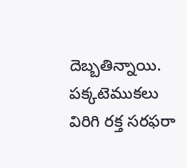దెబ్బతిన్నాయి. పక్కటెముకలు విరిగి రక్త సరఫరా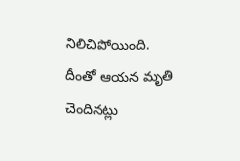నిలిచిపోయింది. దీంతో ఆయన మృతి చెందినట్లు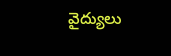వైద్యులు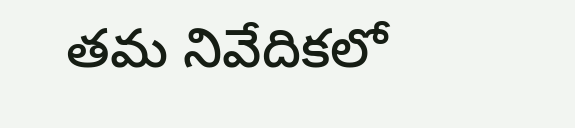తమ నివేదికలో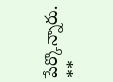పేర్కొన్నారు.
**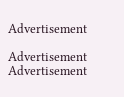Advertisement

Advertisement
Advertisement